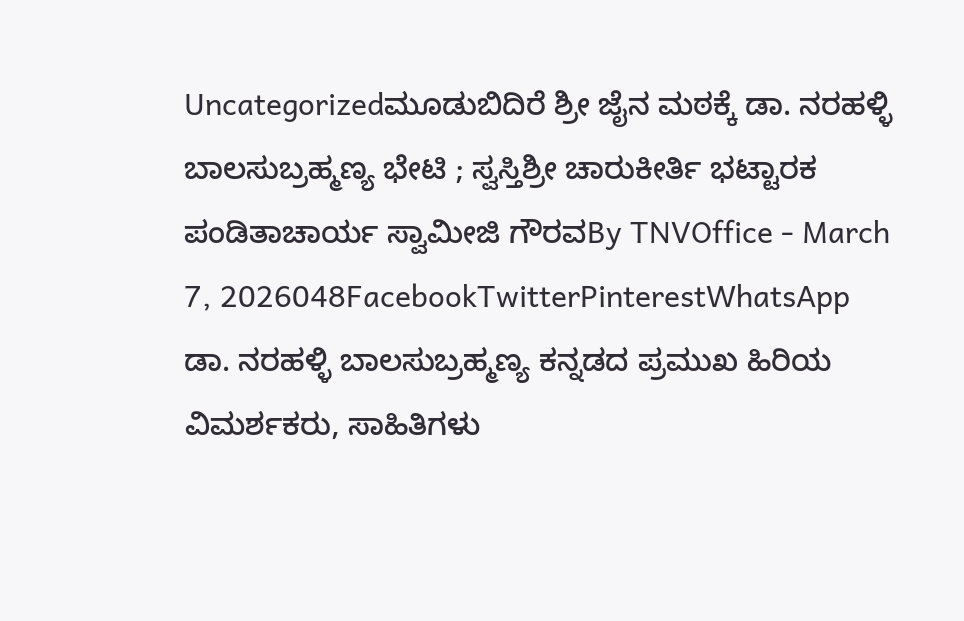Uncategorizedಮೂಡುಬಿದಿರೆ ಶ್ರೀ ಜೈನ ಮಠಕ್ಕೆ ಡಾ. ನರಹಳ್ಳಿ ಬಾಲಸುಬ್ರಹ್ಮಣ್ಯ ಭೇಟಿ ; ಸ್ವಸ್ತಿಶ್ರೀ ಚಾರುಕೀರ್ತಿ ಭಟ್ಟಾರಕ ಪಂಡಿತಾಚಾರ್ಯ ಸ್ವಾಮೀಜಿ ಗೌರವBy TNVOffice - March 7, 2026048FacebookTwitterPinterestWhatsApp ಡಾ. ನರಹಳ್ಳಿ ಬಾಲಸುಬ್ರಹ್ಮಣ್ಯ ಕನ್ನಡದ ಪ್ರಮುಖ ಹಿರಿಯ ವಿಮರ್ಶಕರು, ಸಾಹಿತಿಗಳು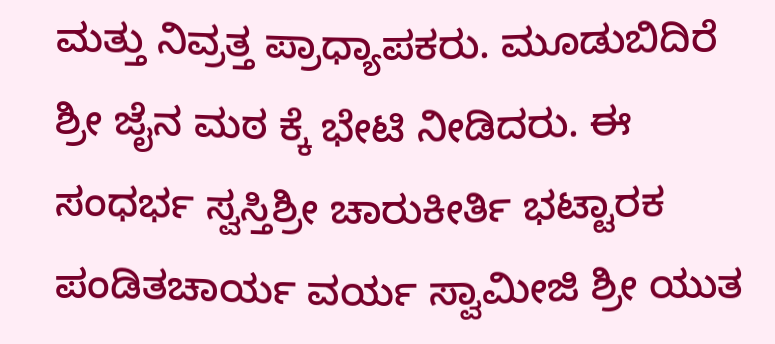ಮತ್ತು ನಿವ್ರತ್ತ ಪ್ರಾಧ್ಯಾಪಕರು. ಮೂಡುಬಿದಿರೆ ಶ್ರೀ ಜೈನ ಮಠ ಕ್ಕೆ ಭೇಟಿ ನೀಡಿದರು. ಈ ಸಂಧರ್ಭ ಸ್ವಸ್ತಿಶ್ರೀ ಚಾರುಕೀರ್ತಿ ಭಟ್ಟಾರಕ ಪಂಡಿತಚಾರ್ಯ ವರ್ಯ ಸ್ವಾಮೀಜಿ ಶ್ರೀ ಯುತ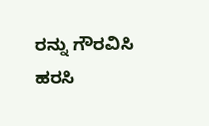ರನ್ನು ಗೌರವಿಸಿ ಹರಸಿ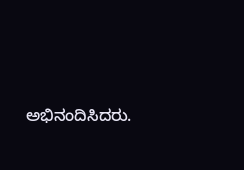ಅಭಿನಂದಿಸಿದರು.